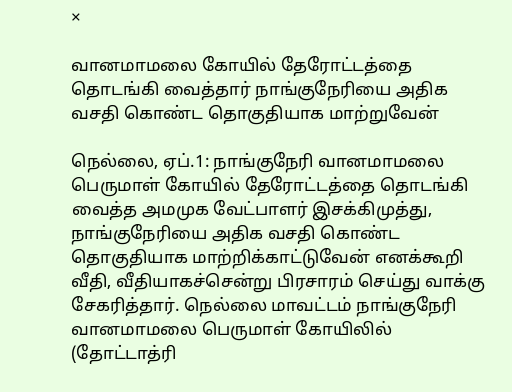×

வானமாமலை கோயில் தேரோட்டத்தை தொடங்கி வைத்தார் நாங்குநேரியை அதிக வசதி கொண்ட தொகுதியாக மாற்றுவேன்

நெல்லை, ஏப்.1: நாங்குநேரி வானமாமலை பெருமாள் கோயில் தேரோட்டத்தை தொடங்கி வைத்த அமமுக வேட்பாளர் இசக்கிமுத்து, நாங்குநேரியை அதிக வசதி கொண்ட தொகுதியாக மாற்றிக்காட்டுவேன் எனக்கூறி வீதி, வீதியாகச்சென்று பிரசாரம் செய்து வாக்கு சேகரித்தார். நெல்லை மாவட்டம் நாங்குநேரி வானமாமலை பெருமாள் கோயிலில் (தோட்டாத்ரி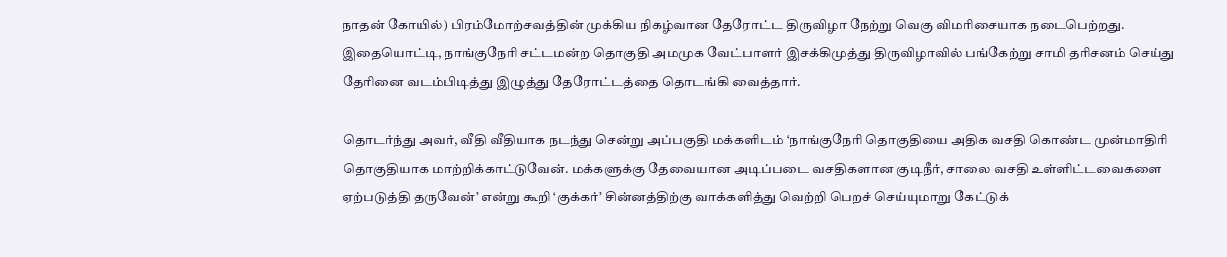நாதன் கோயில்) பிரம்மோற்சவத்தின் முக்கிய நிகழ்வான தேரோட்ட திருவிழா நேற்று வெகு விமரிசையாக நடைபெற்றது. இதையொட்டி, நாங்குநேரி சட்டமன்ற தொகுதி அமமுக வேட்பாளர் இசக்கிமுத்து திருவிழாவில் பங்கேற்று சாமி தரிசனம் செய்து தேரினை வடம்பிடித்து இழுத்து தேரோட்டத்தை தொடங்கி வைத்தார்.

தொடர்ந்து அவர், வீதி வீதியாக நடந்து சென்று அப்பகுதி மக்களிடம் ‘நாங்குநேரி தொகுதியை அதிக வசதி கொண்ட முன்மாதிரி தொகுதியாக மாற்றிக்காட்டுவேன். மக்களுக்கு தேவையான அடிப்படை வசதிகளான குடிநீர், சாலை வசதி உள்ளிட்டவைகளை ஏற்படுத்தி தருவேன்’ என்று கூறி ‘குக்கர்’ சின்னத்திற்கு வாக்களித்து வெற்றி பெறச் செய்யுமாறு கேட்டுக்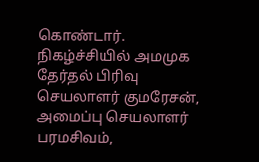கொண்டார். நிகழ்ச்சியில் அமமுக தேர்தல் பிரிவு செயலாளர் குமரேசன், அமைப்பு செயலாளர் பரமசிவம்,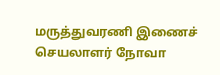மருத்துவரணி இணைச் செயலாளர் நோவா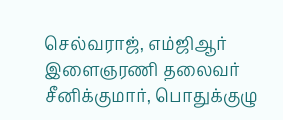செல்வராஜ், எம்ஜிஆர் இளைஞரணி தலைவர் சீனிக்குமார், பொதுக்குழு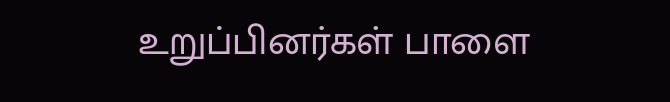உறுப்பினர்கள் பாளை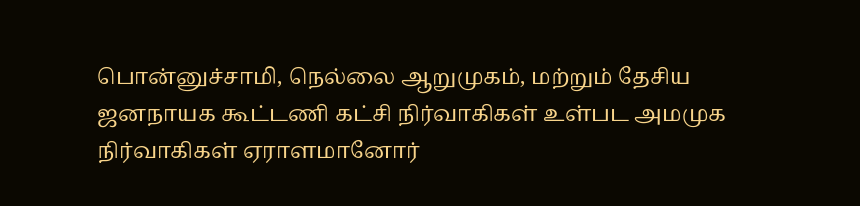பொன்னுச்சாமி, நெல்லை ஆறுமுகம், மற்றும் தேசிய ஜனநாயக கூட்டணி கட்சி நிர்வாகிகள் உள்பட அமமுக நிர்வாகிகள் ஏராளமானோர்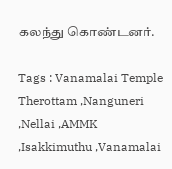கலந்து கொண்டனர்.

Tags : Vanamalai Temple Therottam ,Nanguneri ,Nellai ,AMMK ,Isakkimuthu ,Vanamalai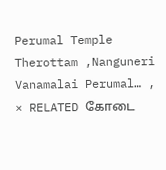Perumal Temple Therottam ,Nanguneri Vanamalai Perumal… ,
× RELATED கோடை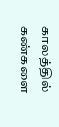காலத்தில் கண்களை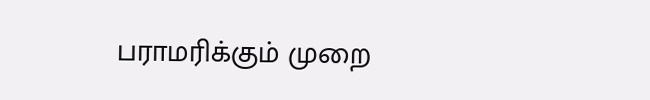பராமரிக்கும் முறை